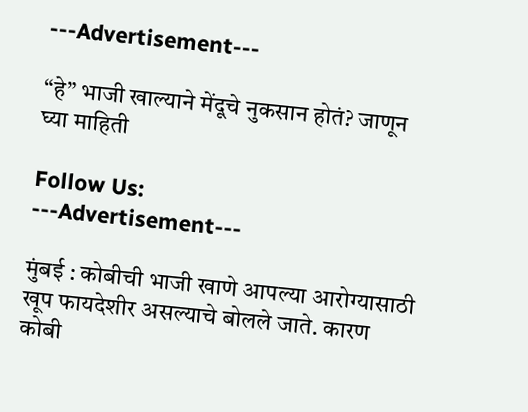---Advertisement---

“हे” भाजी खाल्याने मेंदूचे नुकसान होतं? जाणून घ्या माहिती

Follow Us:
---Advertisement---

मुंबई : कोबीची भाजी खाणे आपल्या आरोग्यासाठी खूप फायदेशीर असल्याचे बोलले जाते. कारण कोबी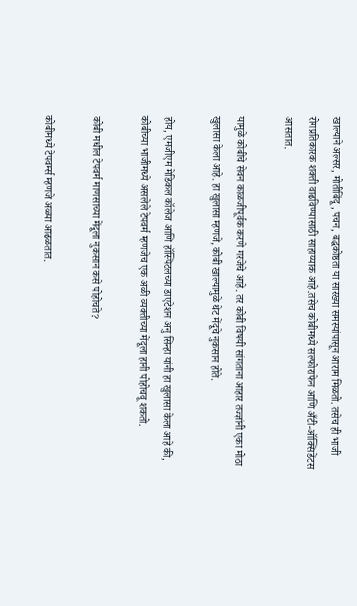खाल्याने अल्सर, मोतीबिंदू, पचन, बद्धकोष्ठता या सारख्या समस्यांपासून आराम मिळतो. तसेच ही भाजी रोगप्रतिकारक शक्ती वाढविण्यासाठी साहाय्याक आहे.तसेच कोबीमध्ये सल्फोराफेन आणि अँटी-ऑक्सिडेंटस आसतात.

यामुळे कोबीचे सेवन काळजीपूर्वक करणे गरजेचे आहे. तर कोबी विषयी सांगताना आहार तज्ज्ञांनी एका मोठा खुलासा केला आहे. हा खुलासा म्हणजे, कोबी खाल्यामुळे थेट मेंदूचे नुकसान होते.

होय, एमजीएम मेडिकल कॉलेज आणि हॉस्पिटलच्या डाएटेशन अनु सिन्हा यांनी हा खुलासा केला आहे की, कोबीच्या भाजीमध्ये असलेले टेपवर्म म्हणजेच एक अळी व्यक्तीच्या मेंदूला हानी पोहोचवू शकतो.

कोबी मधील टेपवर्म माणसाच्या मेंदूला नुकसान कसे पोहोचते?

कोबीमध्ये टेपवर्म्स म्हणजे अळ्या आढळतात.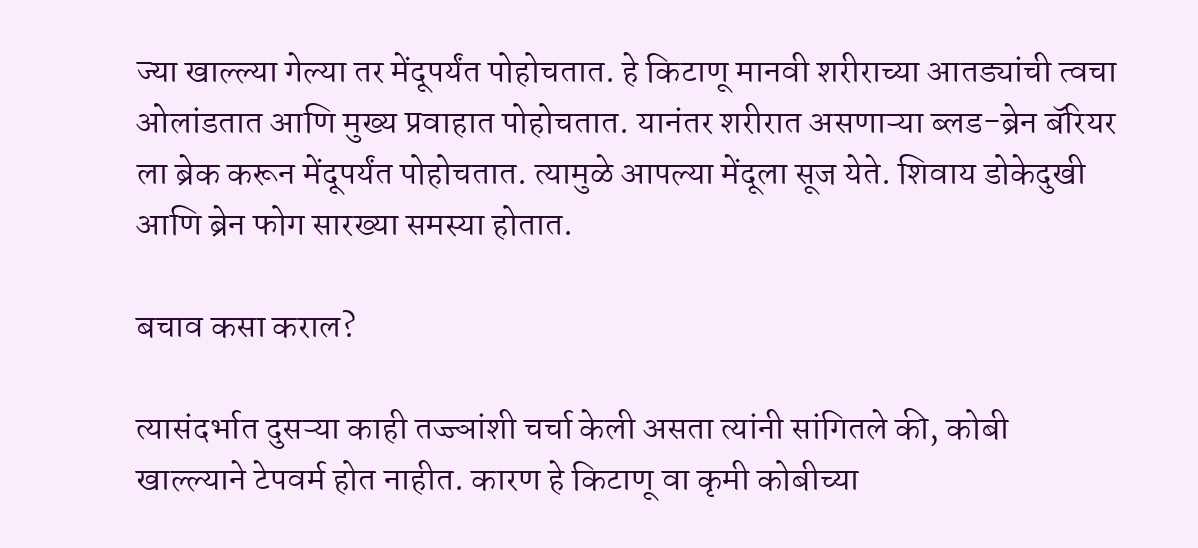ज्या खाल्ल्या गेल्या तर मेंदूपर्यंत पोहोचतात. हे किटाणू मानवी शरीराच्या आतड्यांची त्वचा ओलांडतात आणि मुख्य प्रवाहात पोहोचतात. यानंतर शरीरात असणाऱ्या ब्लड-ब्रेन बॅरियर ला ब्रेक करून मेंदूपर्यंत पोहोचतात. त्यामुळे आपल्या मेंदूला सूज येते. शिवाय डोकेदुखी आणि ब्रेन फोग सारख्या समस्या होतात.

बचाव कसा कराल?

त्यासंदर्भात दुसऱ्या काही तज्ज्ञांशी चर्चा केली असता त्यांनी सांगितले की, कोबी खाल्ल्याने टेपवर्म होत नाहीत. कारण हे किटाणू वा कृमी कोबीच्या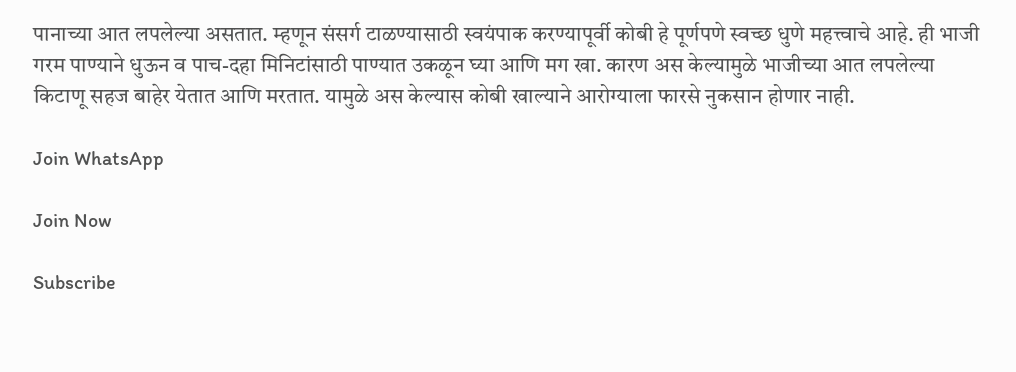पानाच्या आत लपलेल्या असतात. म्हणून संसर्ग टाळण्यासाठी स्वयंपाक करण्यापूर्वी कोबी हे पूर्णपणे स्वच्छ धुणे महत्त्वाचे आहे. ही भाजी गरम पाण्याने धुऊन व पाच-दहा मिनिटांसाठी पाण्यात उकळून घ्या आणि मग खा. कारण अस केल्यामुळे भाजीच्या आत लपलेल्या किटाणू सहज बाहेर येतात आणि मरतात. यामुळे अस केल्यास कोबी खाल्याने आरोग्याला फारसे नुकसान होणार नाही.

Join WhatsApp

Join Now

Subscribe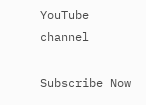YouTube channel

Subscribe Now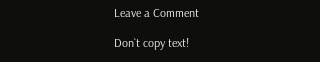Leave a Comment

Don`t copy text!